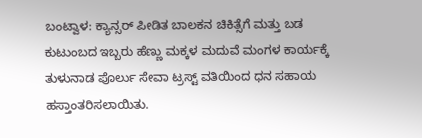ಬಂಟ್ವಾಳ: ಕ್ಯಾನ್ಸರ್ ಪೀಡಿತ ಬಾಲಕನ ಚಿಕಿತ್ಸೆಗೆ ಮತ್ತು ಬಡ ಕುಟುಂಬದ ಇಬ್ಬರು ಹೆಣ್ಣು ಮಕ್ಕಳ ಮದುವೆ ಮಂಗಳ ಕಾರ್ಯಕ್ಕೆ ತುಳುನಾಡ ಪೊರ್ಲು ಸೇವಾ ಟ್ರಸ್ಟ್ ವತಿಯಿಂದ ಧನ ಸಹಾಯ ಹಸ್ತಾಂತರಿಸಲಾಯಿತು.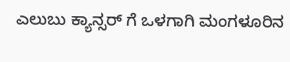ಎಲುಬು ಕ್ಯಾನ್ಸರ್ ಗೆ ಒಳಗಾಗಿ ಮಂಗಳೂರಿನ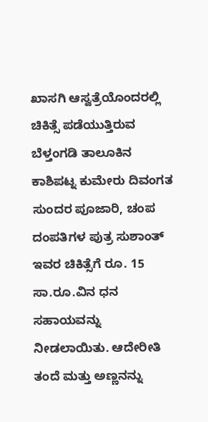ಖಾಸಗಿ ಆಸ್ವತ್ರೆಯೊಂದರಲ್ಲಿ ಚಿಕಿತ್ಸೆ ಪಡೆಯುತ್ತಿರುವ ಬೆಳ್ತಂಗಡಿ ತಾಲೂಕಿನ ಕಾಶಿಪಟ್ನ ಕುಮೇರು ದಿವಂಗತ ಸುಂದರ ಪೂಜಾರಿ, ಚಂಪ ದಂಪತಿಗಳ ಪುತ್ರ ಸುಶಾಂತ್ ಇವರ ಚಿಕಿತ್ಸೆಗೆ ರೂ. 15 ಸಾ.ರೂ.ವಿನ ಧನ ಸಹಾಯವನ್ನು ನೀಡಲಾಯಿತು. ಆದೇರೀತಿ ತಂದೆ ಮತ್ತು ಅಣ್ಣನನ್ನು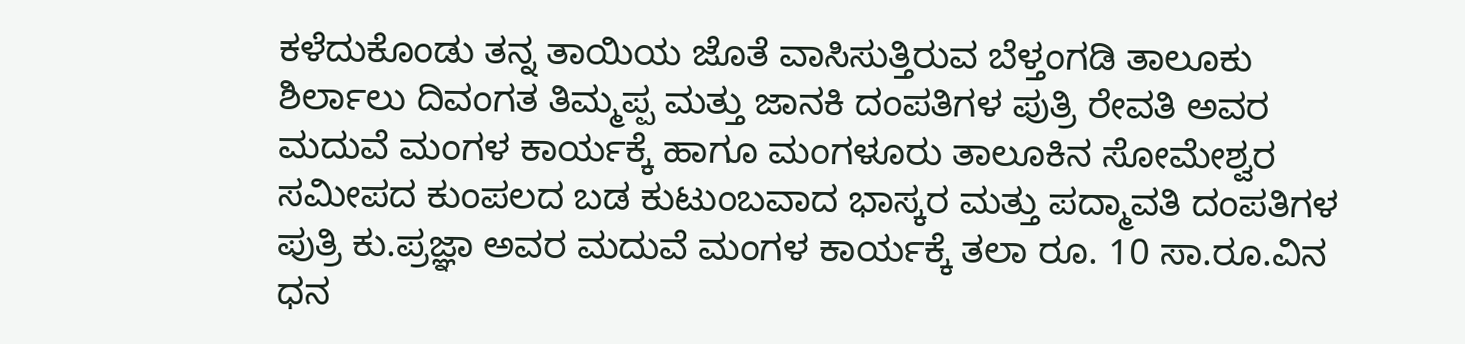ಕಳೆದುಕೊಂಡು ತನ್ನ ತಾಯಿಯ ಜೊತೆ ವಾಸಿಸುತ್ತಿರುವ ಬೆಳ್ತಂಗಡಿ ತಾಲೂಕು ಶಿರ್ಲಾಲು ದಿವಂಗತ ತಿಮ್ಮಪ್ಪ ಮತ್ತು ಜಾನಕಿ ದಂಪತಿಗಳ ಪುತ್ರಿ ರೇವತಿ ಅವರ ಮದುವೆ ಮಂಗಳ ಕಾರ್ಯಕ್ಕೆ ಹಾಗೂ ಮಂಗಳೂರು ತಾಲೂಕಿನ ಸೋಮೇಶ್ವರ ಸಮೀಪದ ಕುಂಪಲದ ಬಡ ಕುಟುಂಬವಾದ ಭಾಸ್ಕರ ಮತ್ತು ಪದ್ಮಾವತಿ ದಂಪತಿಗಳ ಪುತ್ರಿ ಕು.ಪ್ರಜ್ಞಾ ಅವರ ಮದುವೆ ಮಂಗಳ ಕಾರ್ಯಕ್ಕೆ ತಲಾ ರೂ. 10 ಸಾ.ರೂ.ವಿನ ಧನ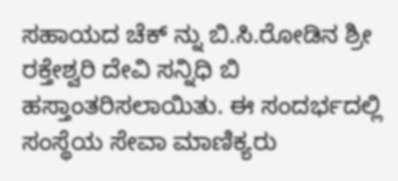ಸಹಾಯದ ಚೆಕ್ ನ್ನು ಬಿ.ಸಿ.ರೋಡಿನ ಶ್ರೀ ರಕ್ತೇಶ್ವರಿ ದೇವಿ ಸನ್ನಿಧಿ ಬಿ ಹಸ್ತಾಂತರಿಸಲಾಯಿತು. ಈ ಸಂದರ್ಭದಲ್ಲಿ ಸಂಸ್ಥೆಯ ಸೇವಾ ಮಾಣಿಕ್ಯರು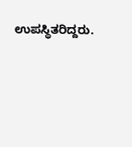ಉಪಸ್ಥಿತರಿದ್ದರು.